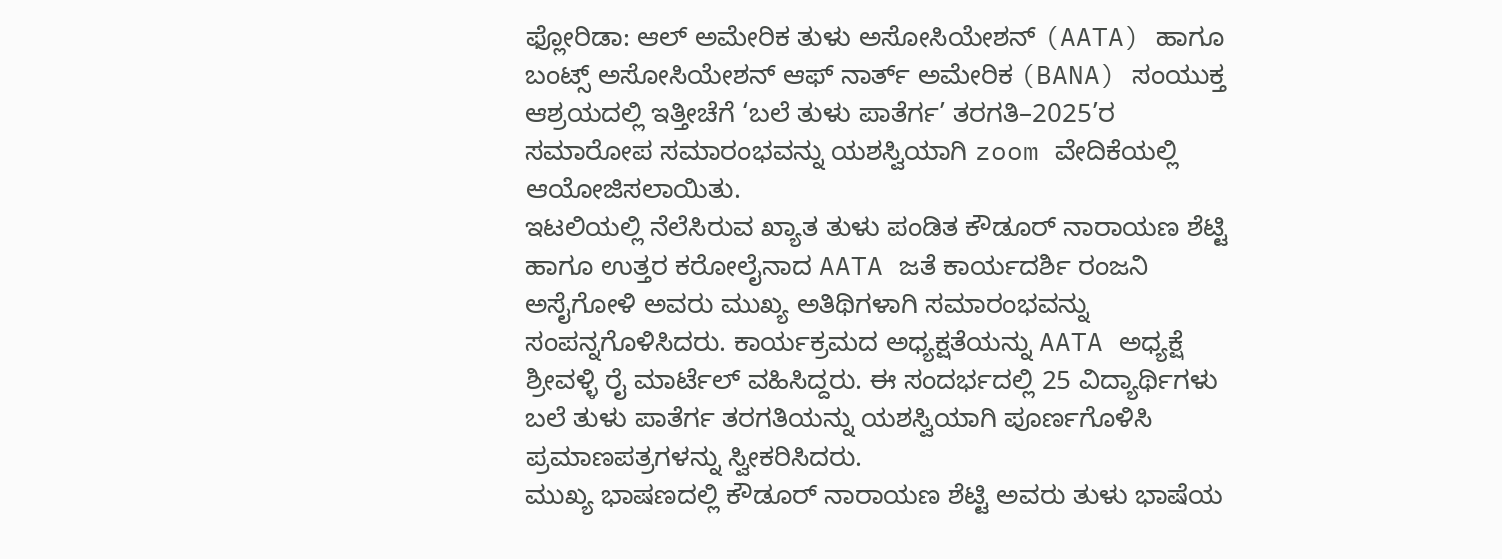ಫ್ಲೋರಿಡಾ: ಆಲ್ ಅಮೇರಿಕ ತುಳು ಅಸೋಸಿಯೇಶನ್ (AATA) ಹಾಗೂ ಬಂಟ್ಸ್ ಅಸೋಸಿಯೇಶನ್ ಆಫ್ ನಾರ್ತ್ ಅಮೇರಿಕ (BANA) ಸಂಯುಕ್ತ ಆಶ್ರಯದಲ್ಲಿ ಇತ್ತೀಚೆಗೆ ‘ಬಲೆ ತುಳು ಪಾತೆರ್ಗ’ ತರಗತಿ–2025’ರ ಸಮಾರೋಪ ಸಮಾರಂಭವನ್ನು ಯಶಸ್ವಿಯಾಗಿ zoom ವೇದಿಕೆಯಲ್ಲಿ ಆಯೋಜಿಸಲಾಯಿತು.
ಇಟಲಿಯಲ್ಲಿ ನೆಲೆಸಿರುವ ಖ್ಯಾತ ತುಳು ಪಂಡಿತ ಕೌಡೂರ್ ನಾರಾಯಣ ಶೆಟ್ಟಿ ಹಾಗೂ ಉತ್ತರ ಕರೋಲೈನಾದ AATA ಜತೆ ಕಾರ್ಯದರ್ಶಿ ರಂಜನಿ ಅಸೈಗೋಳಿ ಅವರು ಮುಖ್ಯ ಅತಿಥಿಗಳಾಗಿ ಸಮಾರಂಭವನ್ನು ಸಂಪನ್ನಗೊಳಿಸಿದರು. ಕಾರ್ಯಕ್ರಮದ ಅಧ್ಯಕ್ಷತೆಯನ್ನು AATA ಅಧ್ಯಕ್ಷೆ ಶ್ರೀವಳ್ಳಿ ರೈ ಮಾರ್ಟೆಲ್ ವಹಿಸಿದ್ದರು. ಈ ಸಂದರ್ಭದಲ್ಲಿ 25 ವಿದ್ಯಾರ್ಥಿಗಳು ಬಲೆ ತುಳು ಪಾತೆರ್ಗ ತರಗತಿಯನ್ನು ಯಶಸ್ವಿಯಾಗಿ ಪೂರ್ಣಗೊಳಿಸಿ ಪ್ರಮಾಣಪತ್ರಗಳನ್ನು ಸ್ವೀಕರಿಸಿದರು.
ಮುಖ್ಯ ಭಾಷಣದಲ್ಲಿ ಕೌಡೂರ್ ನಾರಾಯಣ ಶೆಟ್ಟಿ ಅವರು ತುಳು ಭಾಷೆಯ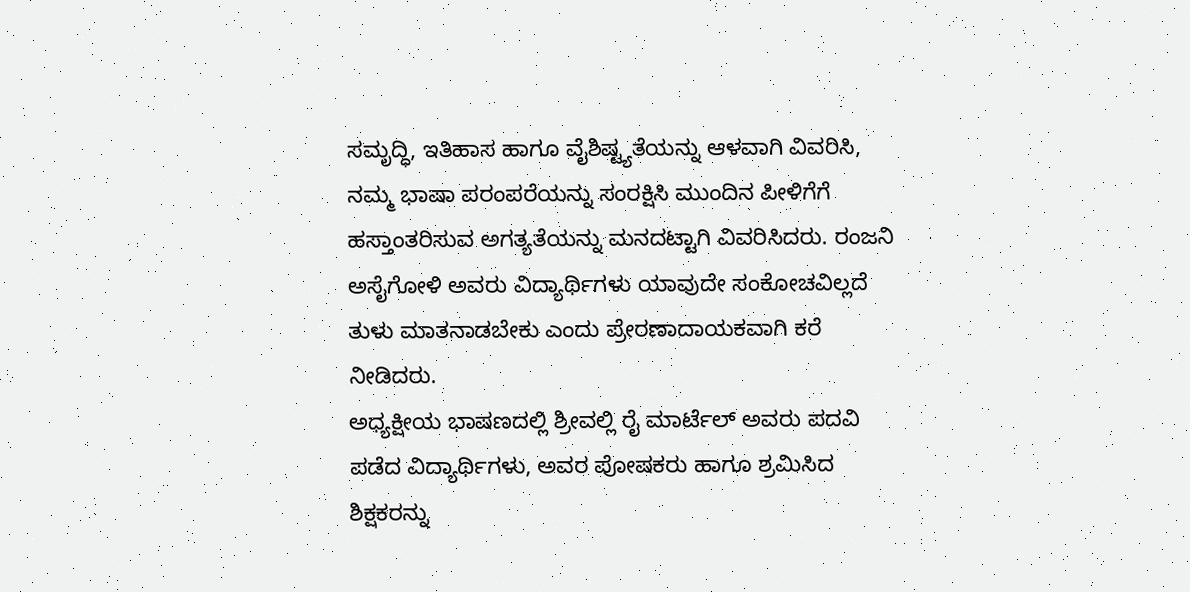ಸಮೃದ್ಧಿ, ಇತಿಹಾಸ ಹಾಗೂ ವೈಶಿಷ್ಟ್ಯತೆಯನ್ನು ಆಳವಾಗಿ ವಿವರಿಸಿ, ನಮ್ಮ ಭಾಷಾ ಪರಂಪರೆಯನ್ನು ಸಂರಕ್ಷಿಸಿ ಮುಂದಿನ ಪೀಳಿಗೆಗೆ ಹಸ್ತಾಂತರಿಸುವ ಅಗತ್ಯತೆಯನ್ನು ಮನದಟ್ಟಾಗಿ ವಿವರಿಸಿದರು. ರಂಜನಿ ಅಸೈಗೋಳಿ ಅವರು ವಿದ್ಯಾರ್ಥಿಗಳು ಯಾವುದೇ ಸಂಕೋಚವಿಲ್ಲದೆ ತುಳು ಮಾತನಾಡಬೇಕು ಎಂದು ಪ್ರೇರಣಾದಾಯಕವಾಗಿ ಕರೆ ನೀಡಿದರು.
ಅಧ್ಯಕ್ಷೀಯ ಭಾಷಣದಲ್ಲಿ ಶ್ರೀವಲ್ಲಿ ರೈ ಮಾರ್ಟೆಲ್ ಅವರು ಪದವಿ ಪಡೆದ ವಿದ್ಯಾರ್ಥಿಗಳು, ಅವರ ಪೋಷಕರು ಹಾಗೂ ಶ್ರಮಿಸಿದ ಶಿಕ್ಷಕರನ್ನು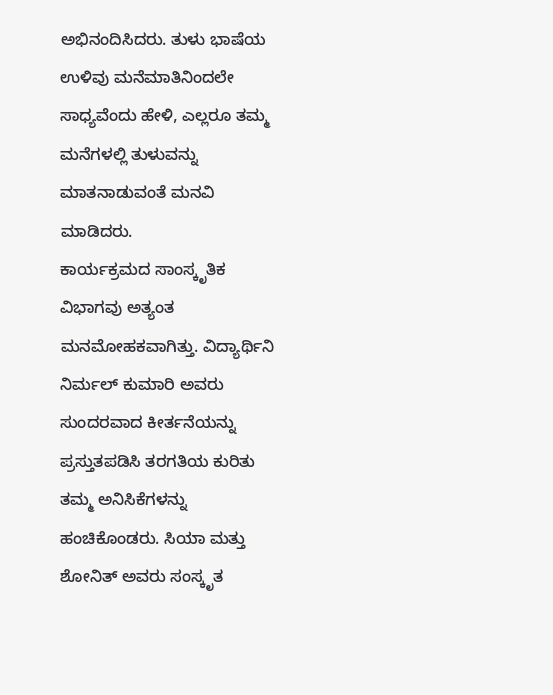ಅಭಿನಂದಿಸಿದರು. ತುಳು ಭಾಷೆಯ ಉಳಿವು ಮನೆಮಾತಿನಿಂದಲೇ ಸಾಧ್ಯವೆಂದು ಹೇಳಿ, ಎಲ್ಲರೂ ತಮ್ಮ ಮನೆಗಳಲ್ಲಿ ತುಳುವನ್ನು ಮಾತನಾಡುವಂತೆ ಮನವಿ ಮಾಡಿದರು.
ಕಾರ್ಯಕ್ರಮದ ಸಾಂಸ್ಕೃತಿಕ ವಿಭಾಗವು ಅತ್ಯಂತ ಮನಮೋಹಕವಾಗಿತ್ತು. ವಿದ್ಯಾರ್ಥಿನಿ ನಿರ್ಮಲ್ ಕುಮಾರಿ ಅವರು ಸುಂದರವಾದ ಕೀರ್ತನೆಯನ್ನು ಪ್ರಸ್ತುತಪಡಿಸಿ ತರಗತಿಯ ಕುರಿತು ತಮ್ಮ ಅನಿಸಿಕೆಗಳನ್ನು ಹಂಚಿಕೊಂಡರು. ಸಿಯಾ ಮತ್ತು ಶೋನಿತ್ ಅವರು ಸಂಸ್ಕೃತ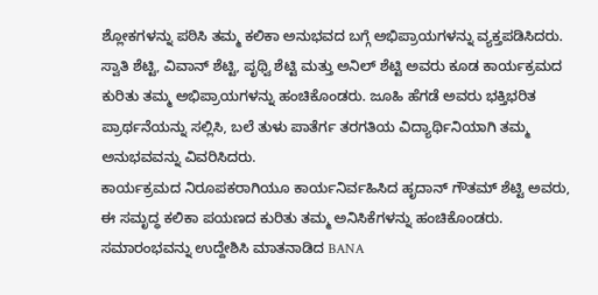ಶ್ಲೋಕಗಳನ್ನು ಪಠಿಸಿ ತಮ್ಮ ಕಲಿಕಾ ಅನುಭವದ ಬಗ್ಗೆ ಅಭಿಪ್ರಾಯಗಳನ್ನು ವ್ಯಕ್ತಪಡಿಸಿದರು. ಸ್ವಾತಿ ಶೆಟ್ಟಿ, ವಿವಾನ್ ಶೆಟ್ಟಿ, ಪೃಥ್ವಿ ಶೆಟ್ಟಿ ಮತ್ತು ಅನಿಲ್ ಶೆಟ್ಟಿ ಅವರು ಕೂಡ ಕಾರ್ಯಕ್ರಮದ ಕುರಿತು ತಮ್ಮ ಅಭಿಪ್ರಾಯಗಳನ್ನು ಹಂಚಿಕೊಂಡರು. ಜೂಹಿ ಹೆಗಡೆ ಅವರು ಭಕ್ತಿಭರಿತ ಪ್ರಾರ್ಥನೆಯನ್ನು ಸಲ್ಲಿಸಿ, ಬಲೆ ತುಳು ಪಾತೆರ್ಗ ತರಗತಿಯ ವಿದ್ಯಾರ್ಥಿನಿಯಾಗಿ ತಮ್ಮ ಅನುಭವವನ್ನು ವಿವರಿಸಿದರು.
ಕಾರ್ಯಕ್ರಮದ ನಿರೂಪಕರಾಗಿಯೂ ಕಾರ್ಯನಿರ್ವಹಿಸಿದ ಹೃದಾನ್ ಗೌತಮ್ ಶೆಟ್ಟಿ ಅವರು, ಈ ಸಮೃದ್ಧ ಕಲಿಕಾ ಪಯಣದ ಕುರಿತು ತಮ್ಮ ಅನಿಸಿಕೆಗಳನ್ನು ಹಂಚಿಕೊಂಡರು. ಸಮಾರಂಭವನ್ನು ಉದ್ದೇಶಿಸಿ ಮಾತನಾಡಿದ BANA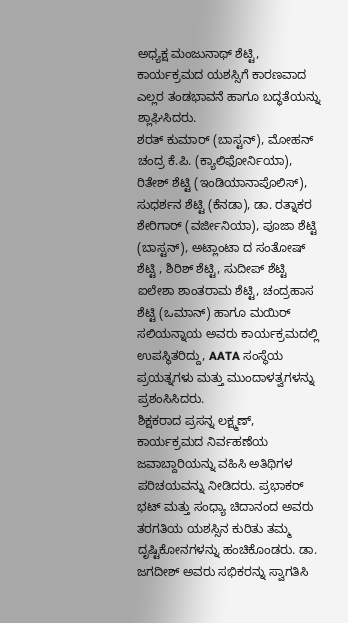ಅಧ್ಯಕ್ಷ ಮಂಜುನಾಥ್ ಶೆಟ್ಟಿ, ಕಾರ್ಯಕ್ರಮದ ಯಶಸ್ಸಿಗೆ ಕಾರಣವಾದ ಎಲ್ಲರ ತಂಡಭಾವನೆ ಹಾಗೂ ಬದ್ಧತೆಯನ್ನು ಶ್ಲಾಘಿಸಿದರು.
ಶರತ್ ಕುಮಾರ್ (ಬಾಸ್ಟನ್), ಮೋಹನ್ ಚಂದ್ರ ಕೆ.ಪಿ. (ಕ್ಯಾಲಿಫೋರ್ನಿಯಾ), ರಿತೇಶ್ ಶೆಟ್ಟಿ (ಇಂಡಿಯಾನಾಪೊಲಿಸ್), ಸುಧರ್ಶನ ಶೆಟ್ಟಿ (ಕೆನಡಾ), ಡಾ. ರತ್ನಾಕರ ಶೇರಿಗಾರ್ (ವರ್ಜೀನಿಯಾ), ಪೂಜಾ ಶೆಟ್ಟಿ (ಬಾಸ್ಟನ್), ಅಟ್ಲಾಂಟಾ ದ ಸಂತೋಷ್ ಶೆಟ್ಟಿ , ಶಿರಿಶ್ ಶೆಟ್ಟಿ, ಸುದೀಪ್ ಶೆಟ್ಟಿ ಐಲೇಶಾ ಶಾಂತರಾಮ ಶೆಟ್ಟಿ, ಚಂದ್ರಹಾಸ ಶೆಟ್ಟಿ (ಒಮಾನ್) ಹಾಗೂ ಮಯಿರ್ ಸಲಿಯನ್ನಾಯ ಅವರು ಕಾರ್ಯಕ್ರಮದಲ್ಲಿ ಉಪಸ್ಥಿತರಿದ್ದು, AATA ಸಂಸ್ಥೆಯ ಪ್ರಯತ್ನಗಳು ಮತ್ತು ಮುಂದಾಳತ್ವಗಳನ್ನು ಪ್ರಶಂಸಿಸಿದರು.
ಶಿಕ್ಷಕರಾದ ಪ್ರಸನ್ನ ಲಕ್ಷ್ಮಣ್, ಕಾರ್ಯಕ್ರಮದ ನಿರ್ವಹಣೆಯ ಜವಾಬ್ದಾರಿಯನ್ನು ವಹಿಸಿ ಅತಿಥಿಗಳ ಪರಿಚಯವನ್ನು ನೀಡಿದರು. ಪ್ರಭಾಕರ್ ಭಟ್ ಮತ್ತು ಸಂಧ್ಯಾ ಚಿದಾನಂದ ಅವರು ತರಗತಿಯ ಯಶಸ್ಸಿನ ಕುರಿತು ತಮ್ಮ ದೃಷ್ಟಿಕೋನಗಳನ್ನು ಹಂಚಿಕೊಂಡರು. ಡಾ. ಜಗದೀಶ್ ಅವರು ಸಭಿಕರನ್ನು ಸ್ವಾಗತಿಸಿ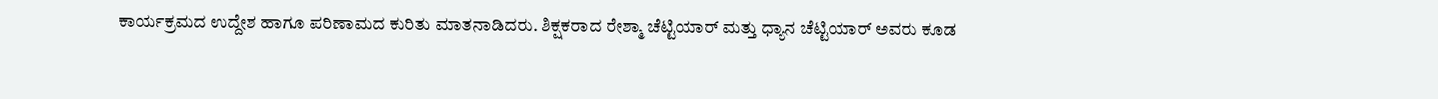ಕಾರ್ಯಕ್ರಮದ ಉದ್ದೇಶ ಹಾಗೂ ಪರಿಣಾಮದ ಕುರಿತು ಮಾತನಾಡಿದರು. ಶಿಕ್ಷಕರಾದ ರೇಶ್ಮಾ ಚೆಟ್ಟಿಯಾರ್ ಮತ್ತು ಧ್ಯಾನ ಚೆಟ್ಟಿಯಾರ್ ಅವರು ಕೂಡ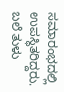ಸಮಾರಂಭದಲ್ಲಿ ಉಪಸ್ಥಿತರಿದ್ದರು.
ಬಲೆ ತುಳು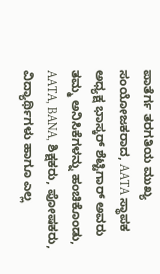ಪಾತೆರ್ಗ ತರಗತಿಯ ಮುಖ್ಯ ಸಂಯೋಜಕರಾದ, AATA ಸ್ಥಾಪಕ ಅಧ್ಯಕ್ಷ ಭಾಸ್ಕರ್ ಶೆಟ್ಟಿಗಾರ್ ಅವರು ತಮ್ಮ ಅನಿಸಿಕೆಗಳನ್ನು ಹಂಚಿಕೊಂಡು, AATA, BANA, ಶಿಕ್ಷಕರು, ಪೋಷಕರು, ವಿದ್ಯಾರ್ಥಿಗಳು ಹಾಗೂ ಎಲ್ಲ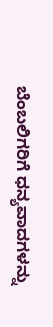ಬೆಂಬಲಿಗರಿಗೆ ಧನ್ಯವಾದಗಳನ್ನು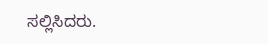ಸಲ್ಲಿಸಿದರು.